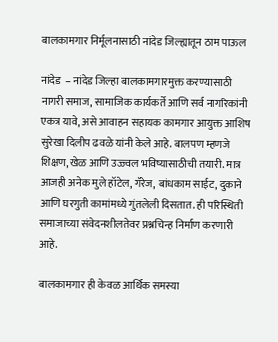बालकामगार निर्मूलनासाठी नांदेड जिल्ह्यातून ठाम पाऊल

नांदेड  – नांदेड जिल्हा बालकामगारमुक्त करण्यासाठी नागरी समाज, सामाजिक कार्यकर्ते आणि सर्व नागरिकांनी एकत्र यावे, असे आवाहन सहायक कामगार आयुक्त आशिष सुरेखा दिलीप ढवळे यांनी केले आहे. बालपण म्हणजे शिक्षण, खेळ आणि उज्ज्वल भविष्यासाठीची तयारी. मात्र आजही अनेक मुले हॉटेल, गॅरेज, बांधकाम साईट, दुकाने आणि घरगुती कामांमध्ये गुंतलेली दिसतात. ही परिस्थिती समाजाच्या संवेदनशीलतेवर प्रश्नचिन्ह निर्माण करणारी आहे.

बालकामगार ही केवळ आर्थिक समस्या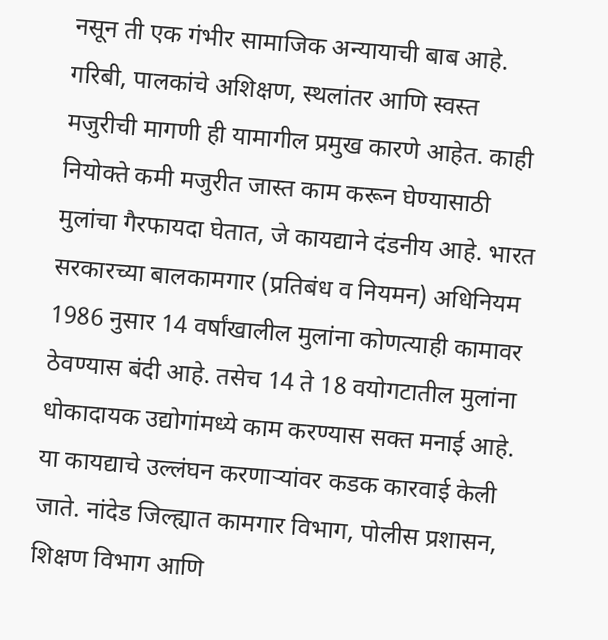नसून ती एक गंभीर सामाजिक अन्यायाची बाब आहे. गरिबी, पालकांचे अशिक्षण, स्थलांतर आणि स्वस्त मजुरीची मागणी ही यामागील प्रमुख कारणे आहेत. काही नियोक्ते कमी मजुरीत जास्त काम करून घेण्यासाठी मुलांचा गैरफायदा घेतात, जे कायद्याने दंडनीय आहे. भारत सरकारच्या बालकामगार (प्रतिबंध व नियमन) अधिनियम 1986 नुसार 14 वर्षांखालील मुलांना कोणत्याही कामावर ठेवण्यास बंदी आहे. तसेच 14 ते 18 वयोगटातील मुलांना धोकादायक उद्योगांमध्ये काम करण्यास सक्त मनाई आहे. या कायद्याचे उल्लंघन करणाऱ्यांवर कडक कारवाई केली जाते. नांदेड जिल्ह्यात कामगार विभाग, पोलीस प्रशासन, शिक्षण विभाग आणि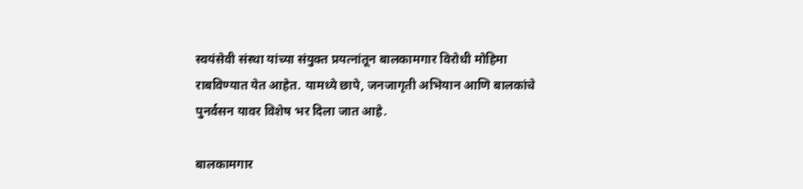स्वयंसेवी संस्था यांच्या संयुक्त प्रयत्नांतून बालकामगार विरोधी मोहिमा राबविण्यात येत आहेत. यामध्ये छापे, जनजागृती अभियान आणि बालकांचे पुनर्वसन यावर विशेष भर दिला जात आहे.

बालकामगार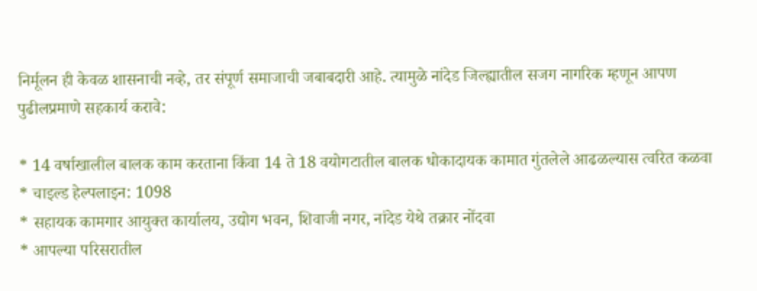निर्मूलन ही केवळ शासनाची नव्हे, तर संपूर्ण समाजाची जबाबदारी आहे. त्यामुळे नांदेड जिल्ह्यातील सजग नागरिक म्हणून आपण पुढीलप्रमाणे सहकार्य करावे:

* 14 वर्षाखालील बालक काम करताना किंवा 14 ते 18 वयोगटातील बालक धोकादायक कामात गुंतलेले आढळल्यास त्वरित कळवा
* चाइल्ड हेल्पलाइन: 1098
* सहायक कामगार आयुक्त कार्यालय, उद्योग भवन, शिवाजी नगर, नांदेड येथे तक्रार नोंदवा
* आपल्या परिसरातील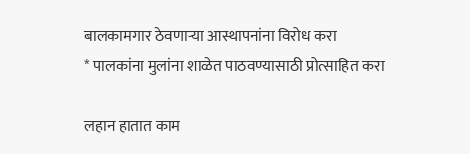बालकामगार ठेवणाऱ्या आस्थापनांना विरोध करा
* पालकांना मुलांना शाळेत पाठवण्यासाठी प्रोत्साहित करा

लहान हातात काम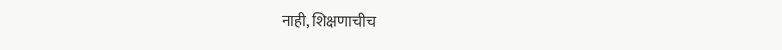नाही, शिक्षणाचीच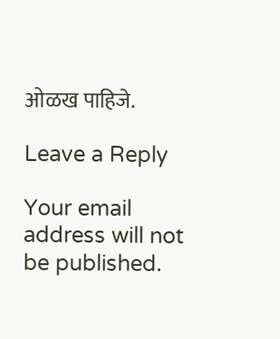ओळख पाहिजे.

Leave a Reply

Your email address will not be published.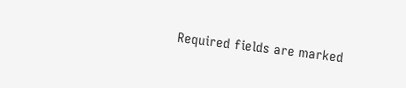Required fields are marked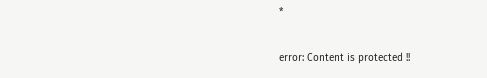*

error: Content is protected !!